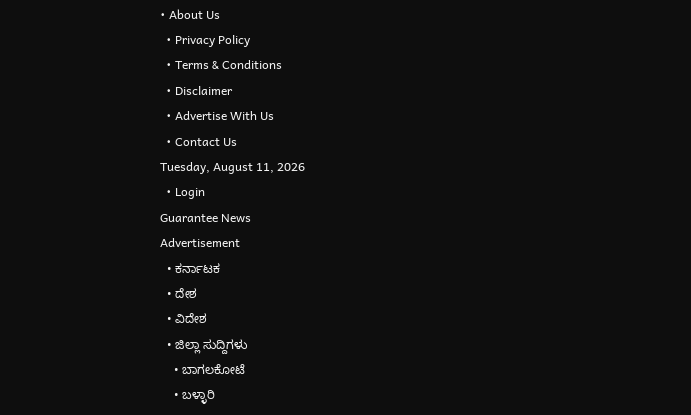• About Us
  • Privacy Policy
  • Terms & Conditions
  • Disclaimer
  • Advertise With Us
  • Contact Us
Tuesday, August 11, 2026
  • Login
Guarantee News
Advertisement
  • ಕರ್ನಾಟಕ
  • ದೇಶ
  • ವಿದೇಶ
  • ಜಿಲ್ಲಾ ಸುದ್ದಿಗಳು
    • ಬಾಗಲಕೋಟೆ
    • ಬಳ್ಳಾರಿ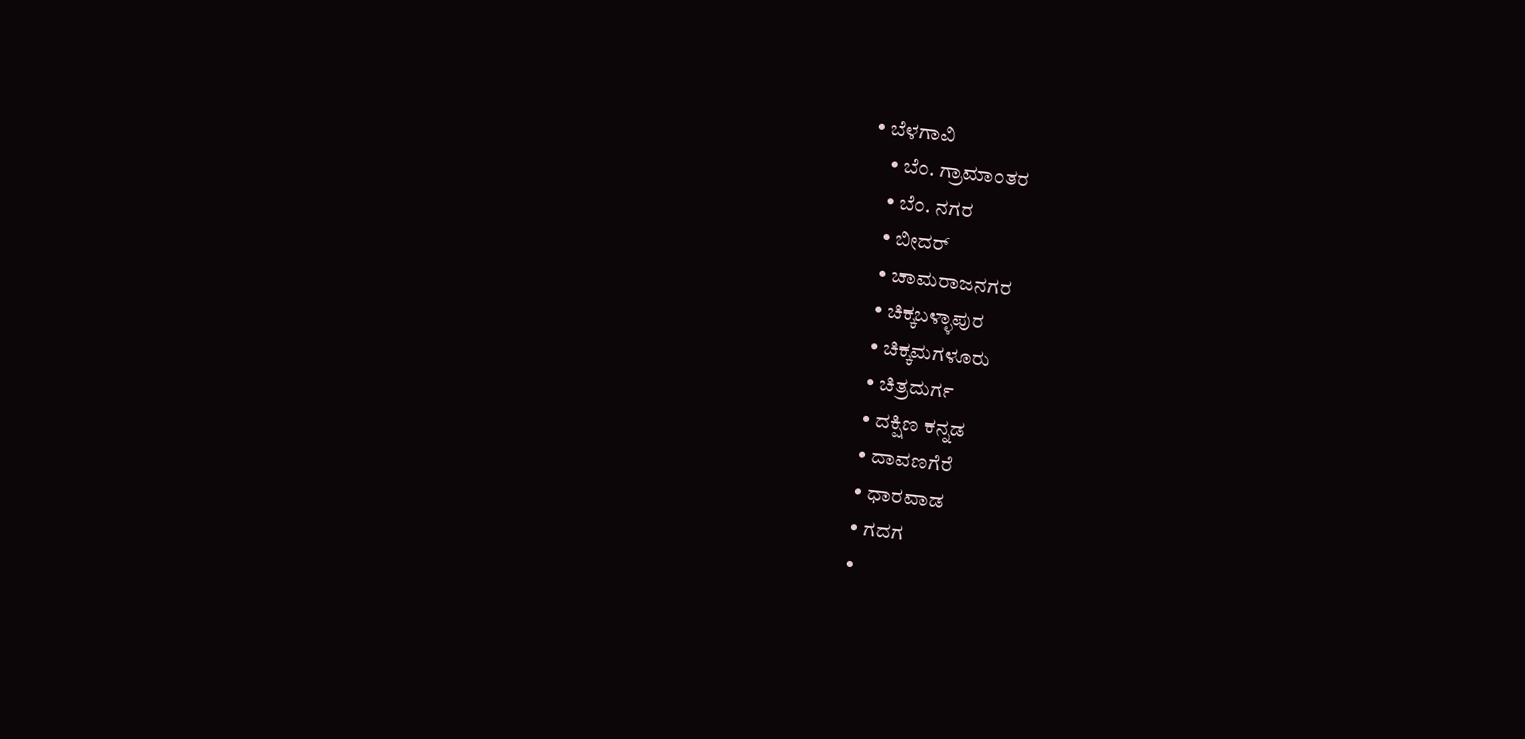• ಬೆಳಗಾವಿ
    • ಬೆಂ. ಗ್ರಾಮಾಂತರ
    • ಬೆಂ. ನಗರ
    • ಬೀದರ್
    • ಚಾಮರಾಜನಗರ
    • ಚಿಕ್ಕಬಳ್ಳಾಪುರ
    • ಚಿಕ್ಕಮಗಳೂರು
    • ಚಿತ್ರದುರ್ಗ
    • ದಕ್ಷಿಣ ಕನ್ನಡ
    • ದಾವಣಗೆರೆ
    • ಧಾರವಾಡ
    • ಗದಗ
    •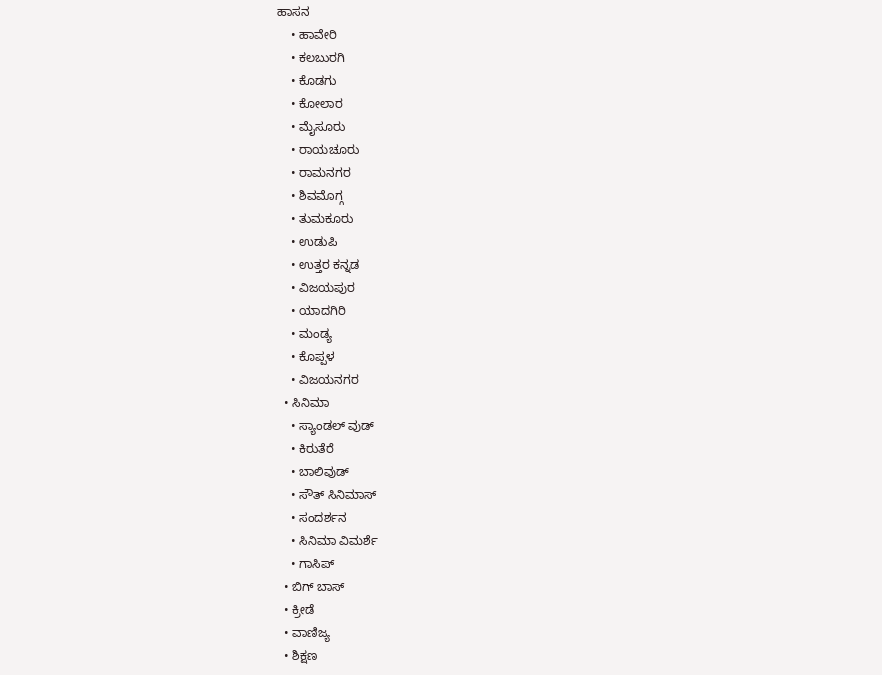ಹಾಸನ
    • ಹಾವೇರಿ
    • ಕಲಬುರಗಿ
    • ಕೊಡಗು
    • ಕೋಲಾರ
    • ಮೈಸೂರು
    • ರಾಯಚೂರು
    • ರಾಮನಗರ
    • ಶಿವಮೊಗ್ಗ
    • ತುಮಕೂರು
    • ಉಡುಪಿ
    • ಉತ್ತರ ಕನ್ನಡ
    • ವಿಜಯಪುರ
    • ಯಾದಗಿರಿ
    • ಮಂಡ್ಯ
    • ಕೊಪ್ಪಳ
    • ವಿಜಯನಗರ
  • ಸಿನಿಮಾ
    • ಸ್ಯಾಂಡಲ್ ವುಡ್
    • ಕಿರುತೆರೆ
    • ಬಾಲಿವುಡ್
    • ಸೌತ್ ಸಿನಿಮಾಸ್
    • ಸಂದರ್ಶನ
    • ಸಿನಿಮಾ ವಿಮರ್ಶೆ
    • ಗಾಸಿಪ್
  • ಬಿಗ್ ಬಾಸ್
  • ಕ್ರೀಡೆ
  • ವಾಣಿಜ್ಯ
  • ಶಿಕ್ಷಣ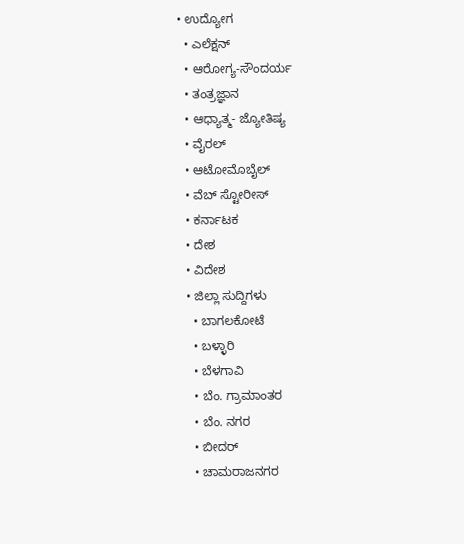• ಉದ್ಯೋಗ
  • ಎಲೆಕ್ಷನ್
  • ಆರೋಗ್ಯ-ಸೌಂದರ್ಯ
  • ತಂತ್ರಜ್ಞಾನ
  • ಆಧ್ಯಾತ್ಮ- ಜ್ಯೋತಿಷ್ಯ
  • ವೈರಲ್
  • ಆಟೋಮೊಬೈಲ್
  • ವೆಬ್ ಸ್ಟೋರೀಸ್
  • ಕರ್ನಾಟಕ
  • ದೇಶ
  • ವಿದೇಶ
  • ಜಿಲ್ಲಾ ಸುದ್ದಿಗಳು
    • ಬಾಗಲಕೋಟೆ
    • ಬಳ್ಳಾರಿ
    • ಬೆಳಗಾವಿ
    • ಬೆಂ. ಗ್ರಾಮಾಂತರ
    • ಬೆಂ. ನಗರ
    • ಬೀದರ್
    • ಚಾಮರಾಜನಗರ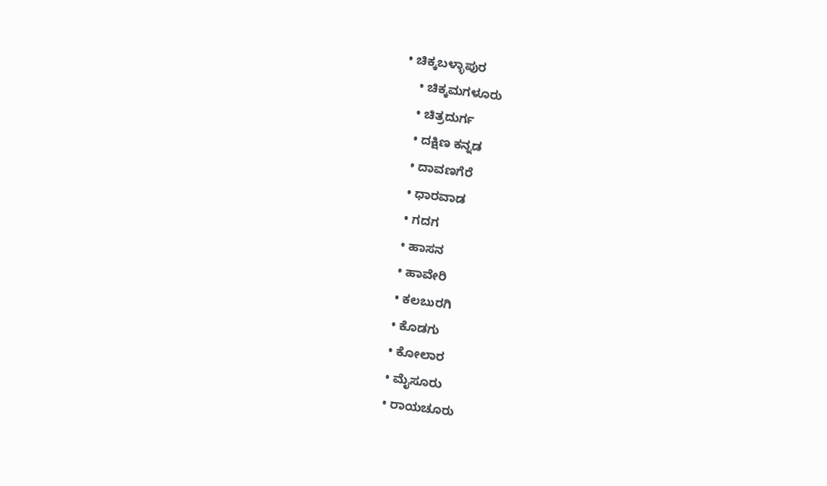• ಚಿಕ್ಕಬಳ್ಳಾಪುರ
    • ಚಿಕ್ಕಮಗಳೂರು
    • ಚಿತ್ರದುರ್ಗ
    • ದಕ್ಷಿಣ ಕನ್ನಡ
    • ದಾವಣಗೆರೆ
    • ಧಾರವಾಡ
    • ಗದಗ
    • ಹಾಸನ
    • ಹಾವೇರಿ
    • ಕಲಬುರಗಿ
    • ಕೊಡಗು
    • ಕೋಲಾರ
    • ಮೈಸೂರು
    • ರಾಯಚೂರು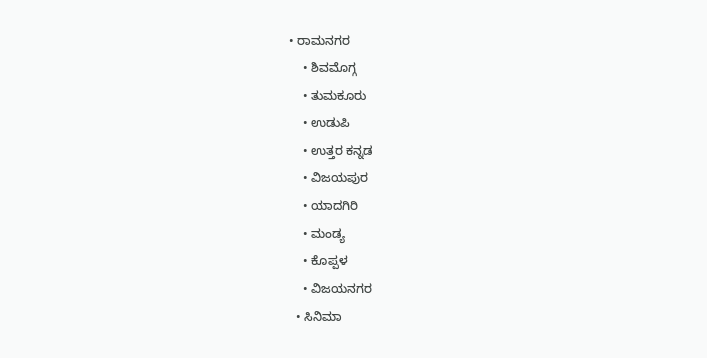• ರಾಮನಗರ
    • ಶಿವಮೊಗ್ಗ
    • ತುಮಕೂರು
    • ಉಡುಪಿ
    • ಉತ್ತರ ಕನ್ನಡ
    • ವಿಜಯಪುರ
    • ಯಾದಗಿರಿ
    • ಮಂಡ್ಯ
    • ಕೊಪ್ಪಳ
    • ವಿಜಯನಗರ
  • ಸಿನಿಮಾ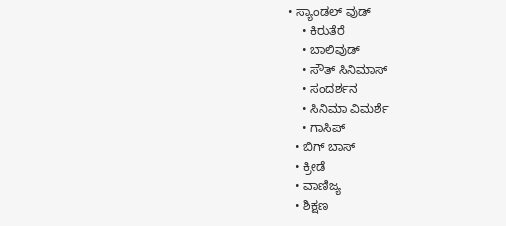• ಸ್ಯಾಂಡಲ್ ವುಡ್
    • ಕಿರುತೆರೆ
    • ಬಾಲಿವುಡ್
    • ಸೌತ್ ಸಿನಿಮಾಸ್
    • ಸಂದರ್ಶನ
    • ಸಿನಿಮಾ ವಿಮರ್ಶೆ
    • ಗಾಸಿಪ್
  • ಬಿಗ್ ಬಾಸ್
  • ಕ್ರೀಡೆ
  • ವಾಣಿಜ್ಯ
  • ಶಿಕ್ಷಣ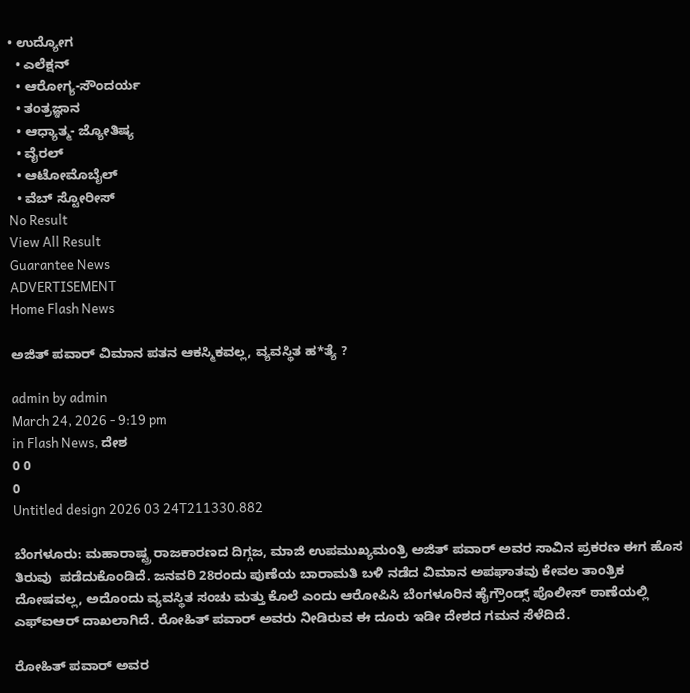• ಉದ್ಯೋಗ
  • ಎಲೆಕ್ಷನ್
  • ಆರೋಗ್ಯ-ಸೌಂದರ್ಯ
  • ತಂತ್ರಜ್ಞಾನ
  • ಆಧ್ಯಾತ್ಮ- ಜ್ಯೋತಿಷ್ಯ
  • ವೈರಲ್
  • ಆಟೋಮೊಬೈಲ್
  • ವೆಬ್ ಸ್ಟೋರೀಸ್
No Result
View All Result
Guarantee News
ADVERTISEMENT
Home Flash News

ಅಜಿತ್ ಪವಾರ್ ವಿಮಾನ ಪತನ ಆಕಸ್ಮಿಕವಲ್ಲ, ವ್ಯವಸ್ಥಿತ ಹ*ತ್ಯೆ ?

admin by admin
March 24, 2026 - 9:19 pm
in Flash News, ದೇಶ
0 0
0
Untitled design 2026 03 24T211330.882

ಬೆಂಗಳೂರು: ಮಹಾರಾಷ್ಟ್ರ ರಾಜಕಾರಣದ ದಿಗ್ಗಜ, ಮಾಜಿ ಉಪಮುಖ್ಯಮಂತ್ರಿ ಅಜಿತ್ ಪವಾರ್ ಅವರ ಸಾವಿನ ಪ್ರಕರಣ ಈಗ ಹೊಸ ತಿರುವು  ಪಡೆದುಕೊಂಡಿದೆ. ಜನವರಿ 28ರಂದು ಪುಣೆಯ ಬಾರಾಮತಿ ಬಳಿ ನಡೆದ ವಿಮಾನ ಅಪಘಾತವು ಕೇವಲ ತಾಂತ್ರಿಕ ದೋಷವಲ್ಲ, ಅದೊಂದು ವ್ಯವಸ್ಥಿತ ಸಂಚು ಮತ್ತು ಕೊಲೆ ಎಂದು ಆರೋಪಿಸಿ ಬೆಂಗಳೂರಿನ ಹೈಗ್ರೌಂಡ್ಸ್ ಪೊಲೀಸ್ ಠಾಣೆಯಲ್ಲಿ ಎಫ್‌ಐಆರ್ ದಾಖಲಾಗಿದೆ. ರೋಹಿತ್ ಪವಾರ್ ಅವರು ನೀಡಿರುವ ಈ ದೂರು ಇಡೀ ದೇಶದ ಗಮನ ಸೆಳೆದಿದೆ.

ರೋಹಿತ್ ಪವಾರ್ ಅವರ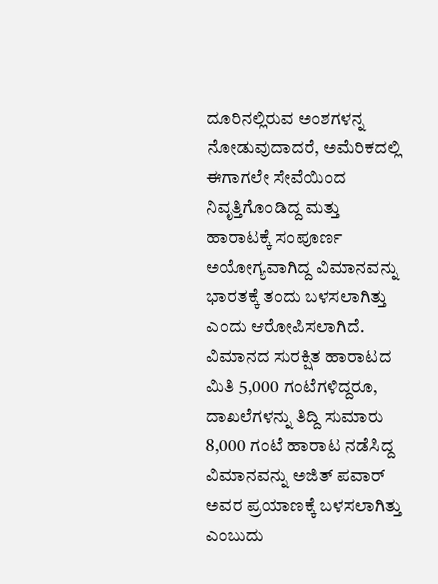ದೂರಿನಲ್ಲಿರುವ ಅಂಶಗಳನ್ನ ನೋಡುವುದಾದರೆ, ಅಮೆರಿಕದಲ್ಲಿ ಈಗಾಗಲೇ ಸೇವೆಯಿಂದ ನಿವೃತ್ತಿಗೊಂಡಿದ್ದ ಮತ್ತು ಹಾರಾಟಕ್ಕೆ ಸಂಪೂರ್ಣ ಅಯೋಗ್ಯವಾಗಿದ್ದ ವಿಮಾನವನ್ನು ಭಾರತಕ್ಕೆ ತಂದು ಬಳಸಲಾಗಿತ್ತು ಎಂದು ಆರೋಪಿಸಲಾಗಿದೆ. ವಿಮಾನದ ಸುರಕ್ಷಿತ ಹಾರಾಟದ ಮಿತಿ 5,000 ಗಂಟೆಗಳಿದ್ದರೂ, ದಾಖಲೆಗಳನ್ನು ತಿದ್ದಿ ಸುಮಾರು 8,000 ಗಂಟೆ ಹಾರಾಟ ನಡೆಸಿದ್ದ ವಿಮಾನವನ್ನು ಅಜಿತ್ ಪವಾರ್ ಅವರ ಪ್ರಯಾಣಕ್ಕೆ ಬಳಸಲಾಗಿತ್ತು ಎಂಬುದು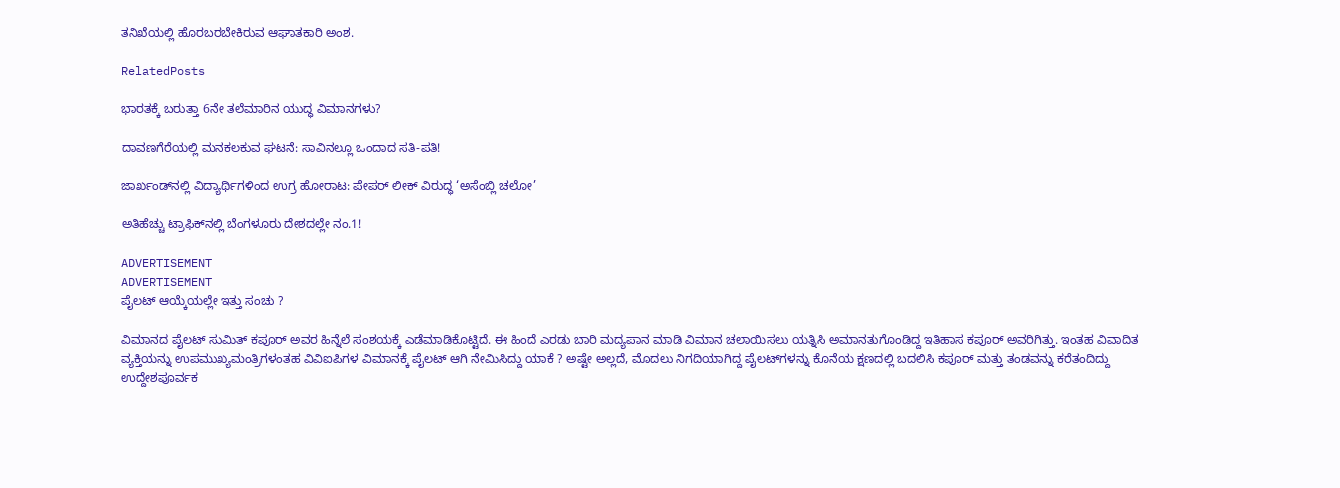ತನಿಖೆಯಲ್ಲಿ ಹೊರಬರಬೇಕಿರುವ ಆಘಾತಕಾರಿ ಅಂಶ.

RelatedPosts

ಭಾರತಕ್ಕೆ ಬರುತ್ತಾ 6ನೇ ತಲೆಮಾರಿನ ಯುದ್ಧ ವಿಮಾನಗಳು?

ದಾವಣಗೆರೆಯಲ್ಲಿ ಮನಕಲಕುವ ಘಟನೆ: ಸಾವಿನಲ್ಲೂ ಒಂದಾದ ಸತಿ-ಪತಿ!

ಜಾರ್ಖಂಡ್‌‌ನಲ್ಲಿ ವಿದ್ಯಾರ್ಥಿಗಳಿಂದ ಉಗ್ರ ಹೋರಾಟ: ಪೇಪರ್ ಲೀಕ್ ವಿರುದ್ಧ ‘ಅಸೆಂಬ್ಲಿ ಚಲೋ’

ಅತಿಹೆಚ್ಚು ಟ್ರಾಫಿಕ್‌ನಲ್ಲಿ ಬೆಂಗಳೂರು ದೇಶದಲ್ಲೇ ನಂ.1!

ADVERTISEMENT
ADVERTISEMENT
ಪೈಲಟ್ ಆಯ್ಕೆಯಲ್ಲೇ ಇತ್ತು ಸಂಚು ?

ವಿಮಾನದ ಪೈಲಟ್ ಸುಮಿತ್ ಕಪೂರ್ ಅವರ ಹಿನ್ನೆಲೆ ಸಂಶಯಕ್ಕೆ ಎಡೆಮಾಡಿಕೊಟ್ಟಿದೆ. ಈ ಹಿಂದೆ ಎರಡು ಬಾರಿ ಮದ್ಯಪಾನ ಮಾಡಿ ವಿಮಾನ ಚಲಾಯಿಸಲು ಯತ್ನಿಸಿ ಅಮಾನತುಗೊಂಡಿದ್ದ ಇತಿಹಾಸ ಕಪೂರ್ ಅವರಿಗಿತ್ತು. ಇಂತಹ ವಿವಾದಿತ ವ್ಯಕ್ತಿಯನ್ನು ಉಪಮುಖ್ಯಮಂತ್ರಿಗಳಂತಹ ವಿವಿಐಪಿಗಳ ವಿಮಾನಕ್ಕೆ ಪೈಲಟ್ ಆಗಿ ನೇಮಿಸಿದ್ದು ಯಾಕೆ ? ಅಷ್ಟೇ ಅಲ್ಲದೆ, ಮೊದಲು ನಿಗದಿಯಾಗಿದ್ದ ಪೈಲಟ್‌ಗಳನ್ನು ಕೊನೆಯ ಕ್ಷಣದಲ್ಲಿ ಬದಲಿಸಿ ಕಪೂರ್ ಮತ್ತು ತಂಡವನ್ನು ಕರೆತಂದಿದ್ದು ಉದ್ದೇಶಪೂರ್ವಕ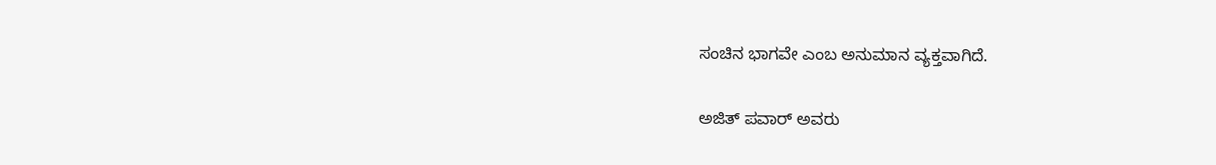ಸಂಚಿನ ಭಾಗವೇ ಎಂಬ ಅನುಮಾನ ವ್ಯಕ್ತವಾಗಿದೆ.

ಅಜಿತ್ ಪವಾರ್ ಅವರು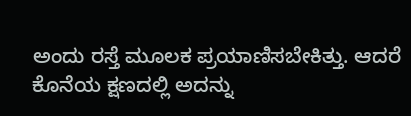ಅಂದು ರಸ್ತೆ ಮೂಲಕ ಪ್ರಯಾಣಿಸಬೇಕಿತ್ತು. ಆದರೆ ಕೊನೆಯ ಕ್ಷಣದಲ್ಲಿ ಅದನ್ನು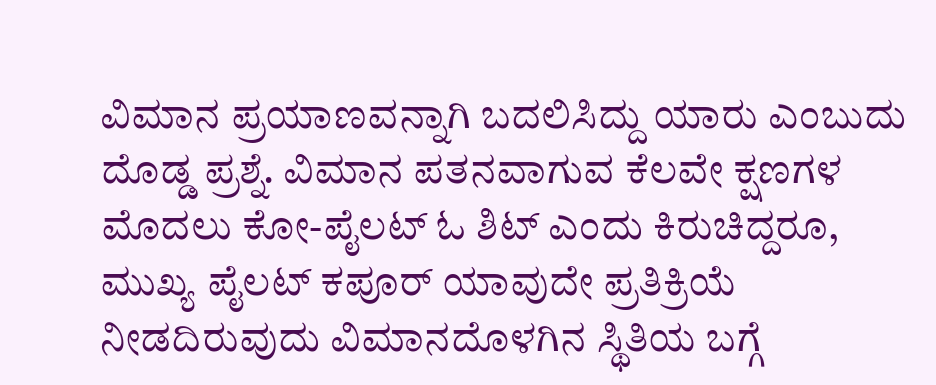ವಿಮಾನ ಪ್ರಯಾಣವನ್ನಾಗಿ ಬದಲಿಸಿದ್ದು ಯಾರು ಎಂಬುದು ದೊಡ್ಡ ಪ್ರಶ್ನೆ. ವಿಮಾನ ಪತನವಾಗುವ ಕೆಲವೇ ಕ್ಷಣಗಳ ಮೊದಲು ಕೋ-ಪೈಲಟ್ ಓ ಶಿಟ್ ಎಂದು ಕಿರುಚಿದ್ದರೂ, ಮುಖ್ಯ ಪೈಲಟ್ ಕಪೂರ್ ಯಾವುದೇ ಪ್ರತಿಕ್ರಿಯೆ ನೀಡದಿರುವುದು ವಿಮಾನದೊಳಗಿನ ಸ್ಥಿತಿಯ ಬಗ್ಗೆ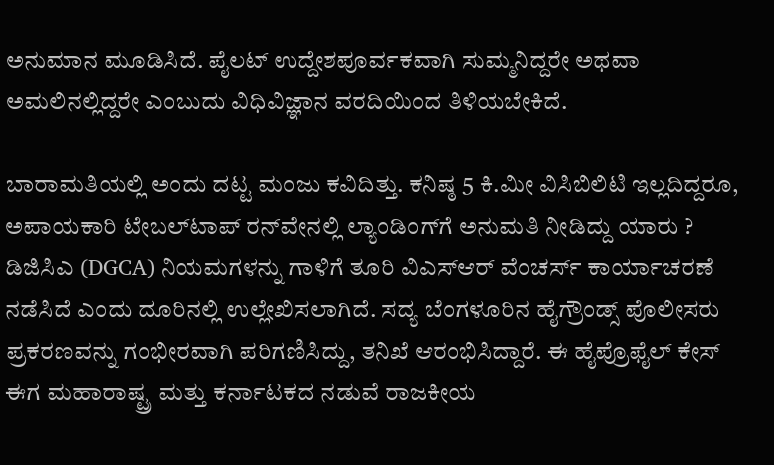ಅನುಮಾನ ಮೂಡಿಸಿದೆ. ಪೈಲಟ್ ಉದ್ದೇಶಪೂರ್ವಕವಾಗಿ ಸುಮ್ಮನಿದ್ದರೇ ಅಥವಾ ಅಮಲಿನಲ್ಲಿದ್ದರೇ ಎಂಬುದು ವಿಧಿವಿಜ್ಞಾನ ವರದಿಯಿಂದ ತಿಳಿಯಬೇಕಿದೆ.

ಬಾರಾಮತಿಯಲ್ಲಿ ಅಂದು ದಟ್ಟ ಮಂಜು ಕವಿದಿತ್ತು. ಕನಿಷ್ಠ 5 ಕಿ.ಮೀ ವಿಸಿಬಿಲಿಟಿ ಇಲ್ಲದಿದ್ದರೂ, ಅಪಾಯಕಾರಿ ಟೇಬಲ್‌ಟಾಪ್ ರನ್‌ವೇನಲ್ಲಿ ಲ್ಯಾಂಡಿಂಗ್‌ಗೆ ಅನುಮತಿ ನೀಡಿದ್ದು ಯಾರು ? ಡಿಜಿಸಿಎ (DGCA) ನಿಯಮಗಳನ್ನು ಗಾಳಿಗೆ ತೂರಿ ವಿಎಸ್ಆರ್ ವೆಂಚರ್ಸ್ ಕಾರ್ಯಾಚರಣೆ ನಡೆಸಿದೆ ಎಂದು ದೂರಿನಲ್ಲಿ ಉಲ್ಲೇಖಿಸಲಾಗಿದೆ. ಸದ್ಯ ಬೆಂಗಳೂರಿನ ಹೈಗ್ರೌಂಡ್ಸ್ ಪೊಲೀಸರು ಪ್ರಕರಣವನ್ನು ಗಂಭೀರವಾಗಿ ಪರಿಗಣಿಸಿದ್ದು, ತನಿಖೆ ಆರಂಭಿಸಿದ್ದಾರೆ. ಈ ಹೈಪ್ರೊಫೈಲ್ ಕೇಸ್ ಈಗ ಮಹಾರಾಷ್ಟ್ರ ಮತ್ತು ಕರ್ನಾಟಕದ ನಡುವೆ ರಾಜಕೀಯ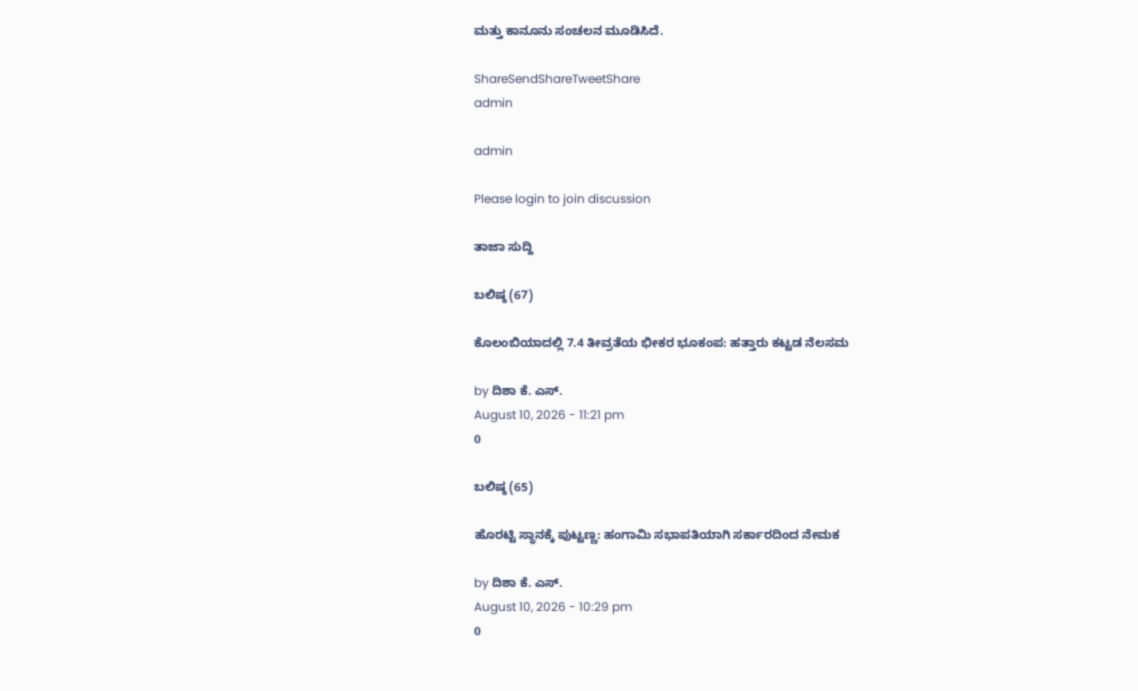ಮತ್ತು ಕಾನೂನು ಸಂಚಲನ ಮೂಡಿಸಿದೆ.

ShareSendShareTweetShare
admin

admin

Please login to join discussion

ತಾಜಾ ಸುದ್ದಿ

ಬಲಿಷ್ಠ (67)

ಕೊಲಂಬಿಯಾದಲ್ಲಿ 7.4 ತೀವ್ರತೆಯ ಭೀಕರ ಭೂಕಂಪ: ಹತ್ತಾರು ಕಟ್ಟಡ ನೆಲಸಮ

by ದಿಶಾ ಕೆ. ಎಸ್.
August 10, 2026 - 11:21 pm
0

ಬಲಿಷ್ಠ (65)

ಹೊರಟ್ಟಿ ಸ್ಥಾನಕ್ಕೆ ಪುಟ್ಟಣ್ಣ: ಹಂಗಾಮಿ ಸಭಾಪತಿಯಾಗಿ ಸರ್ಕಾರದಿಂದ ನೇಮಕ

by ದಿಶಾ ಕೆ. ಎಸ್.
August 10, 2026 - 10:29 pm
0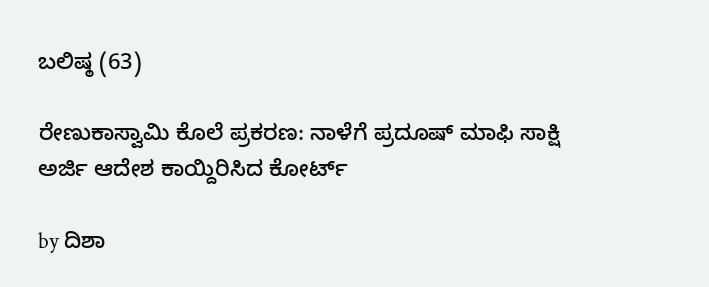ಬಲಿಷ್ಠ (63)

ರೇಣುಕಾಸ್ವಾಮಿ ಕೊಲೆ ಪ್ರಕರಣ: ನಾಳೆಗೆ ಪ್ರದೂಷ್ ಮಾಫಿ ಸಾಕ್ಷಿ ಅರ್ಜಿ ಆದೇಶ ಕಾಯ್ದಿರಿಸಿದ ಕೋರ್ಟ್

by ದಿಶಾ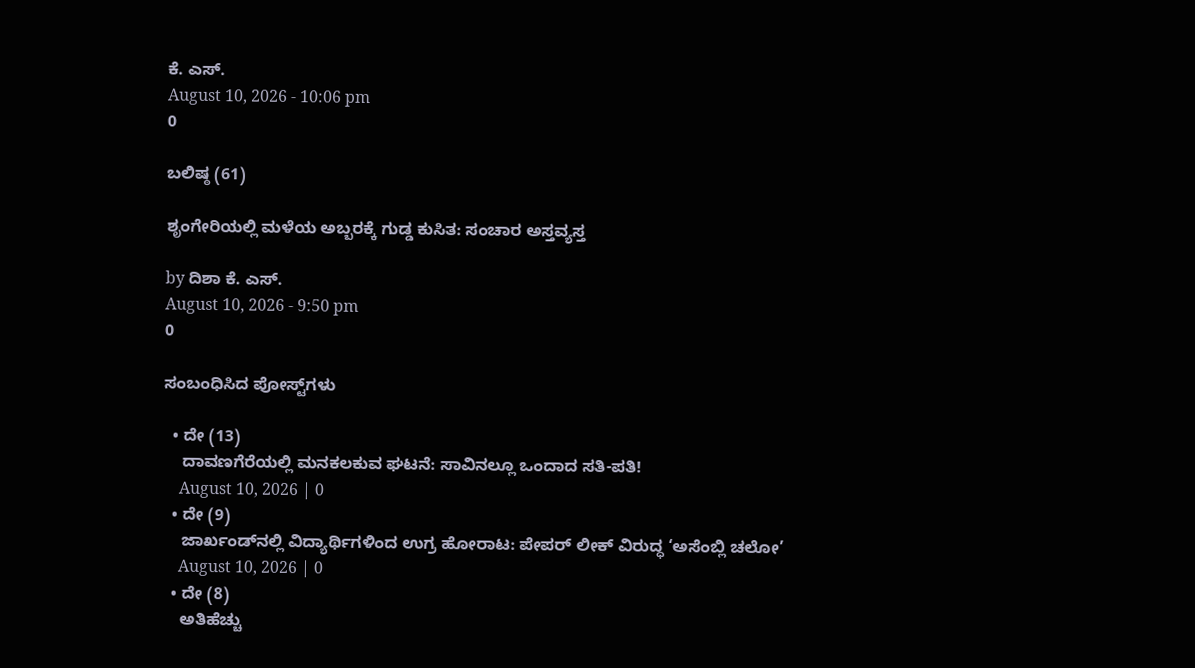ಕೆ. ಎಸ್.
August 10, 2026 - 10:06 pm
0

ಬಲಿಷ್ಠ (61)

ಶೃಂಗೇರಿಯಲ್ಲಿ ಮಳೆಯ ಅಬ್ಬರಕ್ಕೆ ಗುಡ್ಡ ಕುಸಿತ: ಸಂಚಾರ ಅಸ್ತವ್ಯಸ್ತ

by ದಿಶಾ ಕೆ. ಎಸ್.
August 10, 2026 - 9:50 pm
0

ಸಂಬಂಧಿಸಿದ ಪೋಸ್ಟ್‌ಗಳು

  • ದೇ (13)
    ದಾವಣಗೆರೆಯಲ್ಲಿ ಮನಕಲಕುವ ಘಟನೆ: ಸಾವಿನಲ್ಲೂ ಒಂದಾದ ಸತಿ-ಪತಿ!
    August 10, 2026 | 0
  • ದೇ (9)
    ಜಾರ್ಖಂಡ್‌‌ನಲ್ಲಿ ವಿದ್ಯಾರ್ಥಿಗಳಿಂದ ಉಗ್ರ ಹೋರಾಟ: ಪೇಪರ್ ಲೀಕ್ ವಿರುದ್ಧ ‘ಅಸೆಂಬ್ಲಿ ಚಲೋ’
    August 10, 2026 | 0
  • ದೇ (8)
    ಅತಿಹೆಚ್ಚು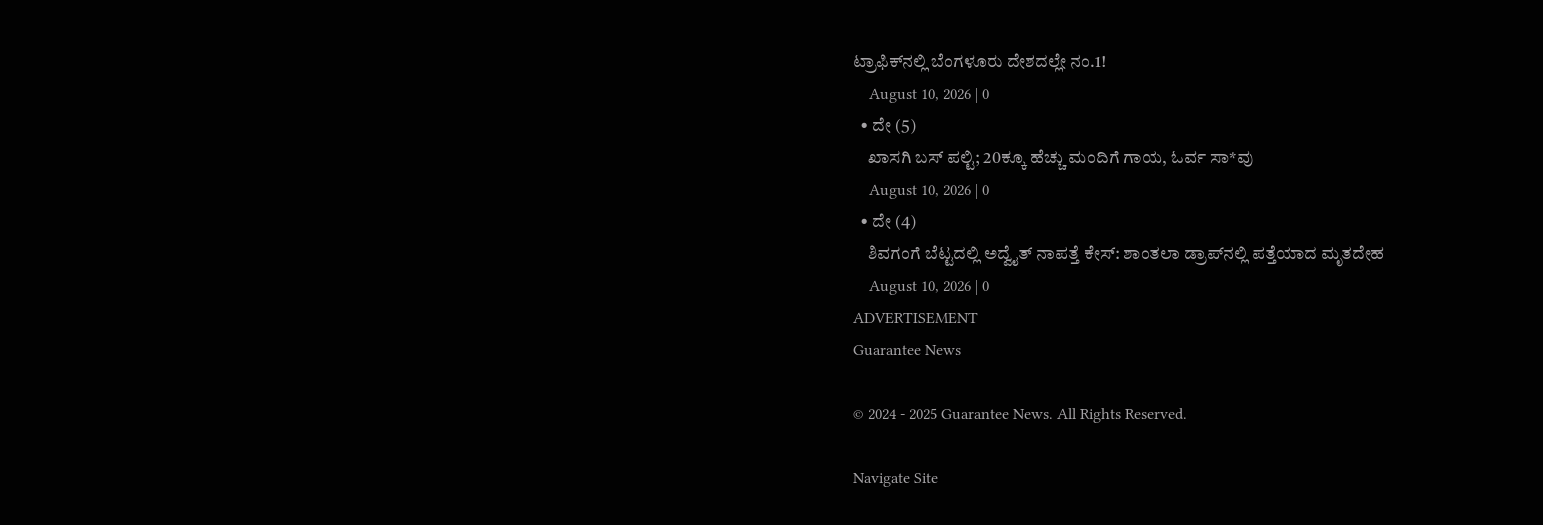ಟ್ರಾಫಿಕ್‌ನಲ್ಲಿ ಬೆಂಗಳೂರು ದೇಶದಲ್ಲೇ ನಂ.1!
    August 10, 2026 | 0
  • ದೇ (5)
    ಖಾಸಗಿ ಬಸ್ ಪಲ್ಟಿ; 20ಕ್ಕೂ ಹೆಚ್ಚು ಮಂದಿಗೆ ಗಾಯ, ಓರ್ವ ಸಾ*ವು
    August 10, 2026 | 0
  • ದೇ (4)
    ಶಿವಗಂಗೆ ಬೆಟ್ಟದಲ್ಲಿ ಅದ್ವೈತ್ ನಾಪತ್ತೆ ಕೇಸ್‌‌: ಶಾಂತಲಾ ಡ್ರಾಪ್‌‌ನಲ್ಲಿ ಪತ್ತೆಯಾದ ಮೃತದೇಹ
    August 10, 2026 | 0
ADVERTISEMENT
Guarantee News

© 2024 - 2025 Guarantee News. All Rights Reserved.

Navigate Site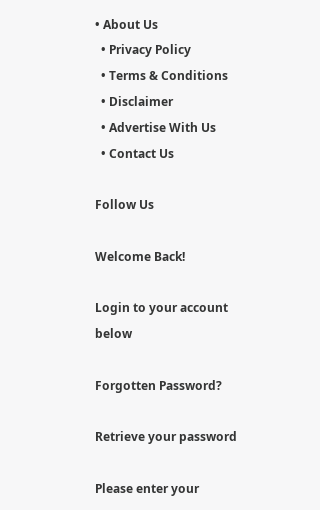• About Us
  • Privacy Policy
  • Terms & Conditions
  • Disclaimer
  • Advertise With Us
  • Contact Us

Follow Us

Welcome Back!

Login to your account below

Forgotten Password?

Retrieve your password

Please enter your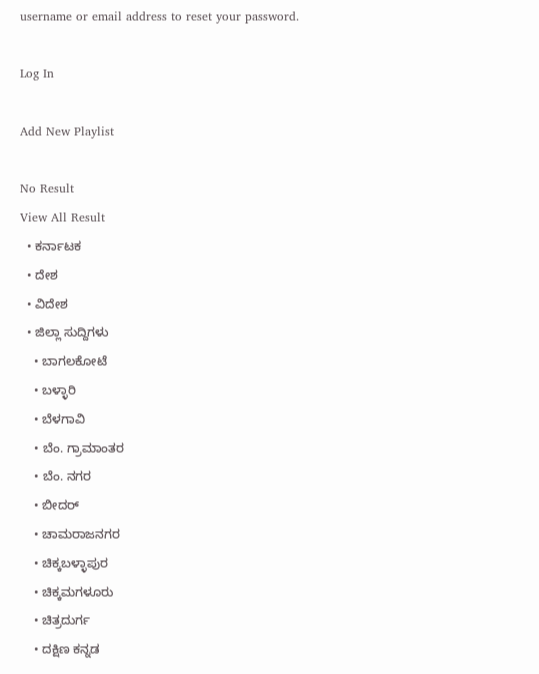username or email address to reset your password.

Log In

Add New Playlist

No Result
View All Result
  • ಕರ್ನಾಟಕ
  • ದೇಶ
  • ವಿದೇಶ
  • ಜಿಲ್ಲಾ ಸುದ್ದಿಗಳು
    • ಬಾಗಲಕೋಟೆ
    • ಬಳ್ಳಾರಿ
    • ಬೆಳಗಾವಿ
    • ಬೆಂ. ಗ್ರಾಮಾಂತರ
    • ಬೆಂ. ನಗರ
    • ಬೀದರ್
    • ಚಾಮರಾಜನಗರ
    • ಚಿಕ್ಕಬಳ್ಳಾಪುರ
    • ಚಿಕ್ಕಮಗಳೂರು
    • ಚಿತ್ರದುರ್ಗ
    • ದಕ್ಷಿಣ ಕನ್ನಡ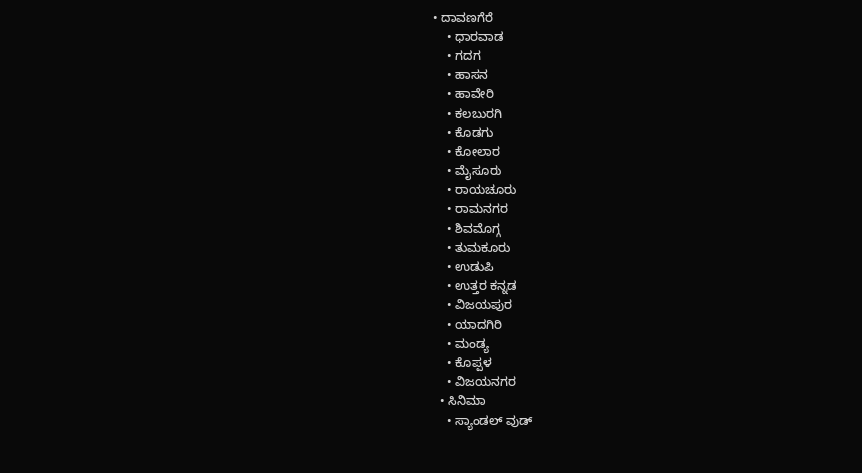• ದಾವಣಗೆರೆ
    • ಧಾರವಾಡ
    • ಗದಗ
    • ಹಾಸನ
    • ಹಾವೇರಿ
    • ಕಲಬುರಗಿ
    • ಕೊಡಗು
    • ಕೋಲಾರ
    • ಮೈಸೂರು
    • ರಾಯಚೂರು
    • ರಾಮನಗರ
    • ಶಿವಮೊಗ್ಗ
    • ತುಮಕೂರು
    • ಉಡುಪಿ
    • ಉತ್ತರ ಕನ್ನಡ
    • ವಿಜಯಪುರ
    • ಯಾದಗಿರಿ
    • ಮಂಡ್ಯ
    • ಕೊಪ್ಪಳ
    • ವಿಜಯನಗರ
  • ಸಿನಿಮಾ
    • ಸ್ಯಾಂಡಲ್ ವುಡ್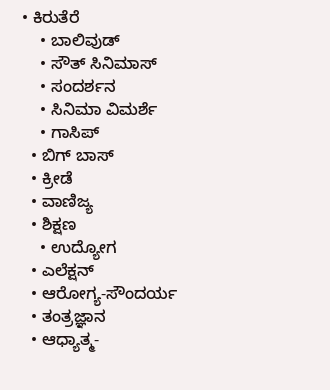• ಕಿರುತೆರೆ
    • ಬಾಲಿವುಡ್
    • ಸೌತ್ ಸಿನಿಮಾಸ್
    • ಸಂದರ್ಶನ
    • ಸಿನಿಮಾ ವಿಮರ್ಶೆ
    • ಗಾಸಿಪ್
  • ಬಿಗ್ ಬಾಸ್
  • ಕ್ರೀಡೆ
  • ವಾಣಿಜ್ಯ
  • ಶಿಕ್ಷಣ
    • ಉದ್ಯೋಗ
  • ಎಲೆಕ್ಷನ್
  • ಆರೋಗ್ಯ-ಸೌಂದರ್ಯ
  • ತಂತ್ರಜ್ಞಾನ
  • ಆಧ್ಯಾತ್ಮ-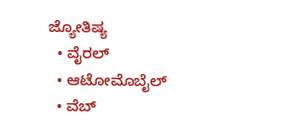ಜ್ಯೋತಿಷ್ಯ
  • ವೈರಲ್
  • ಆಟೋಮೊಬೈಲ್
  • ವೆಬ್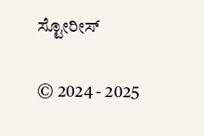ಸ್ಟೋರೀಸ್

© 2024 - 2025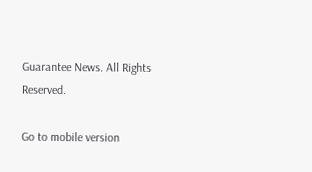Guarantee News. All Rights Reserved.

Go to mobile version